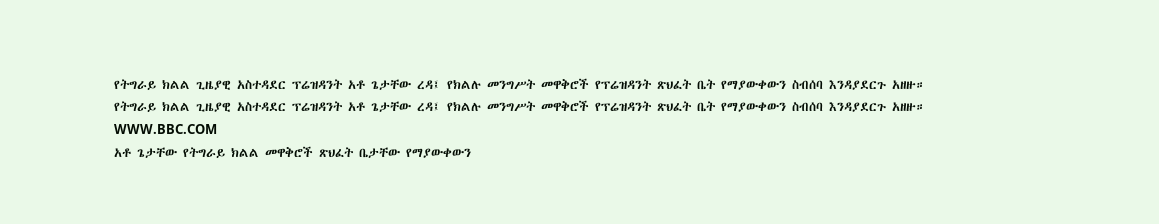የትግራይ ክልል ጊዜያዊ አስተዳደር ፕሬዝዳንት አቶ ጌታቸው ረዳ፤ የክልሉ መንግሥት መዋቅሮች የፕሬዝዳንት ጽህፈት ቤት የማያውቀውን ስብሰባ እንዳያደርጉ አዘዙ።
የትግራይ ክልል ጊዜያዊ አስተዳደር ፕሬዝዳንት አቶ ጌታቸው ረዳ፤ የክልሉ መንግሥት መዋቅሮች የፕሬዝዳንት ጽህፈት ቤት የማያውቀውን ስብሰባ እንዳያደርጉ አዘዙ።
WWW.BBC.COM
አቶ ጌታቸው የትግራይ ክልል መዋቅሮች ጽህፈት ቤታቸው የማያውቀውን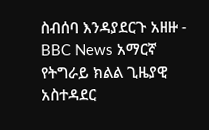ስብሰባ እንዳያደርጉ አዘዙ - BBC News አማርኛ
የትግራይ ክልል ጊዜያዊ አስተዳደር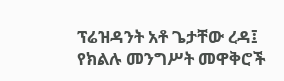ፕሬዝዳንት አቶ ጌታቸው ረዳ፤ የክልሉ መንግሥት መዋቅሮች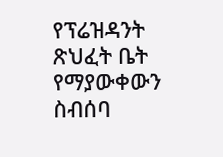የፕሬዝዳንት ጽህፈት ቤት የማያውቀውን ስብሰባ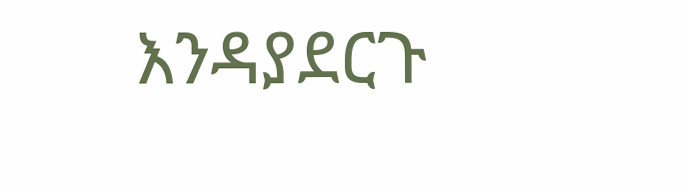እንዳያደርጉ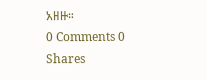አዘዙ።
0 Comments 0 Shares